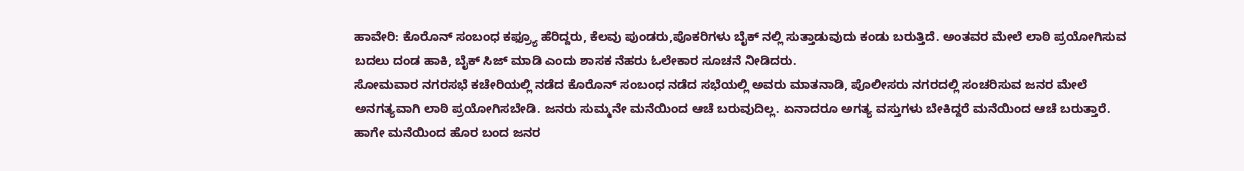ಹಾವೇರಿ: ಕೊರೊನ್ ಸಂಬಂಧ ಕಫ್ರ್ಯೂ ಹೆರಿದ್ದರು, ಕೆಲವು ಪುಂಡರು,ಪೊಕರಿಗಳು ಬೈಕ್ ನಲ್ಲಿ ಸುತ್ತಾಡುವುದು ಕಂಡು ಬರುತ್ತಿದೆ. ಅಂತವರ ಮೇಲೆ ಲಾಠಿ ಪ್ರಯೋಗಿಸುವ ಬದಲು ದಂಡ ಹಾಕಿ, ಬೈಕ್ ಸಿಜ್ ಮಾಡಿ ಎಂದು ಶಾಸಕ ನೆಹರು ಓಲೇಕಾರ ಸೂಚನೆ ನೀಡಿದರು.
ಸೋಮವಾರ ನಗರಸಭೆ ಕಚೇರಿಯಲ್ಲಿ ನಡೆದ ಕೊರೊನ್ ಸಂಬಂಧ ನಡೆದ ಸಭೆಯಲ್ಲಿ ಅವರು ಮಾತನಾಡಿ, ಪೊಲೀಸರು ನಗರದಲ್ಲಿ ಸಂಚರಿಸುವ ಜನರ ಮೇಲೆ ಅನಗತ್ಯವಾಗಿ ಲಾಠಿ ಪ್ರಯೋಗಿಸಬೇಡಿ. ಜನರು ಸುಮ್ಮನೇ ಮನೆಯಿಂದ ಆಚೆ ಬರುವುದಿಲ್ಲ. ಏನಾದರೂ ಅಗತ್ಯ ವಸ್ತುಗಳು ಬೇಕಿದ್ದರೆ ಮನೆಯಿಂದ ಆಚೆ ಬರುತ್ತಾರೆ. ಹಾಗೇ ಮನೆಯಿಂದ ಹೊರ ಬಂದ ಜನರ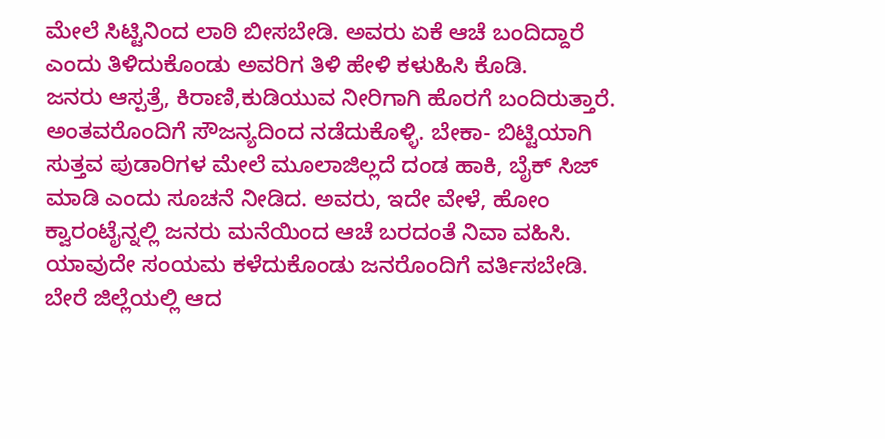ಮೇಲೆ ಸಿಟ್ಟಿನಿಂದ ಲಾಠಿ ಬೀಸಬೇಡಿ. ಅವರು ಏಕೆ ಆಚೆ ಬಂದಿದ್ದಾರೆ ಎಂದು ತಿಳಿದುಕೊಂಡು ಅವರಿಗ ತಿಳಿ ಹೇಳಿ ಕಳುಹಿಸಿ ಕೊಡಿ.
ಜನರು ಆಸ್ಪತ್ರೆ, ಕಿರಾಣಿ,ಕುಡಿಯುವ ನೀರಿಗಾಗಿ ಹೊರಗೆ ಬಂದಿರುತ್ತಾರೆ. ಅಂತವರೊಂದಿಗೆ ಸೌಜನ್ಯದಿಂದ ನಡೆದುಕೊಳ್ಳಿ. ಬೇಕಾ- ಬಿಟ್ಟಿಯಾಗಿ ಸುತ್ತವ ಪುಡಾರಿಗಳ ಮೇಲೆ ಮೂಲಾಜಿಲ್ಲದೆ ದಂಡ ಹಾಕಿ, ಬೈಕ್ ಸಿಜ್ ಮಾಡಿ ಎಂದು ಸೂಚನೆ ನೀಡಿದ. ಅವರು, ಇದೇ ವೇಳೆ, ಹೋಂ ಕ್ವಾರಂಟೈನ್ನಲ್ಲಿ ಜನರು ಮನೆಯಿಂದ ಆಚೆ ಬರದಂತೆ ನಿವಾ ವಹಿಸಿ. ಯಾವುದೇ ಸಂಯಮ ಕಳೆದುಕೊಂಡು ಜನರೊಂದಿಗೆ ವರ್ತಿಸಬೇಡಿ. ಬೇರೆ ಜಿಲ್ಲೆಯಲ್ಲಿ ಆದ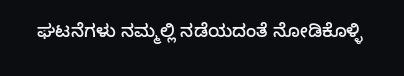ಘಟನೆಗಳು ನಮ್ಮಲ್ಲಿ ನಡೆಯದಂತೆ ನೋಡಿಕೊಳ್ಳಿ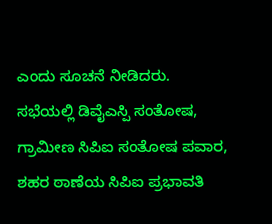ಎಂದು ಸೂಚನೆ ನೀಡಿದರು.
ಸಭೆಯಲ್ಲಿ ಡಿವೈಎಸ್ಪಿ ಸಂತೋಷ, ಗ್ರಾಮೀಣ ಸಿಪಿಐ ಸಂತೋಷ ಪವಾರ, ಶಹರ ಠಾಣೆಯ ಸಿಪಿಐ ಪ್ರಭಾವತಿ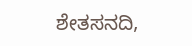ಶೇತಸನದಿ,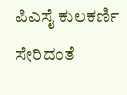ಪಿಎಸೈ ಕುಲಕರ್ಣಿ ಸೇರಿದಂತೆ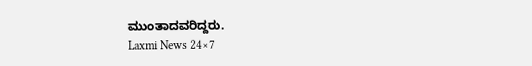ಮುಂತಾದವರಿದ್ದರು.
Laxmi News 24×7